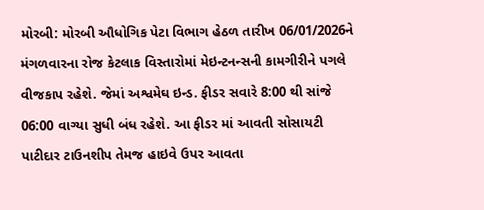મોરબી: મોરબી ઔધોગિક પેટા વિભાગ હેઠળ તારીખ 06/01/2026ને મંગળવારના રોજ કેટલાક વિસ્તારોમાં મેઇન્ટનન્સની કામગીરીને પગલે વીજકાપ રહેશે. જેમાં અશ્વમેઘ ઇન્ડ. ફીડર સવારે 8:00 થી સાંજે 06:00 વાગ્યા સુધી બંધ રહેશે. આ ફીડર માં આવતી સોસાયટી પાટીદાર ટાઉનશીપ તેમજ હાઇવે ઉપર આવતા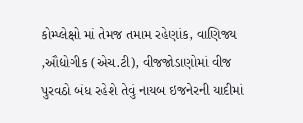કોમ્પ્લેક્ષો માં તેમજ તમામ રહેણાંક, વાણિજ્ય ,ઔદ્યોગીક (એચ.ટી), વીજજોડાણોમાં વીજ પુરવઠો બંધ રહેશે તેવું નાયબ ઇજનેરની યાદીમાં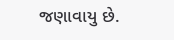જણાવાયુ છે.